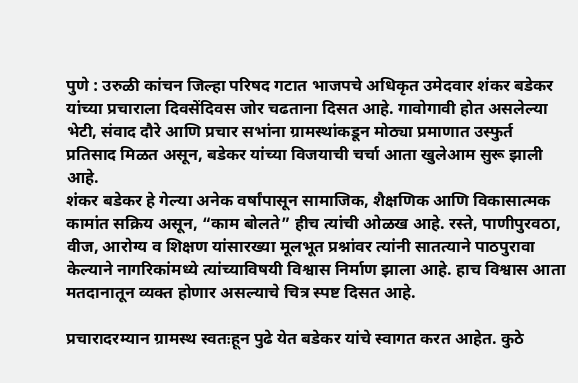पुणे : उरुळी कांचन जिल्हा परिषद गटात भाजपचे अधिकृत उमेदवार शंकर बडेकर यांच्या प्रचाराला दिवसेंदिवस जोर चढताना दिसत आहे. गावोगावी होत असलेल्या भेटी, संवाद दौरे आणि प्रचार सभांना ग्रामस्थांकडून मोठ्या प्रमाणात उस्फुर्त प्रतिसाद मिळत असून, बडेकर यांच्या विजयाची चर्चा आता खुलेआम सुरू झाली आहे.
शंकर बडेकर हे गेल्या अनेक वर्षांपासून सामाजिक, शैक्षणिक आणि विकासात्मक कामांत सक्रिय असून, “काम बोलते” हीच त्यांची ओळख आहे. रस्ते, पाणीपुरवठा, वीज, आरोग्य व शिक्षण यांसारख्या मूलभूत प्रश्नांवर त्यांनी सातत्याने पाठपुरावा केल्याने नागरिकांमध्ये त्यांच्याविषयी विश्वास निर्माण झाला आहे. हाच विश्वास आता मतदानातून व्यक्त होणार असल्याचे चित्र स्पष्ट दिसत आहे.

प्रचारादरम्यान ग्रामस्थ स्वतःहून पुढे येत बडेकर यांचे स्वागत करत आहेत. कुठे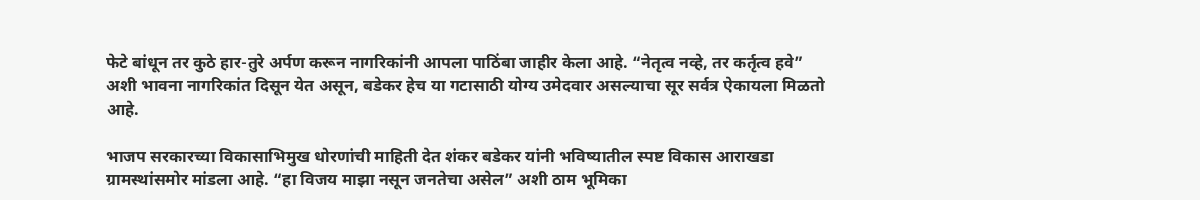फेटे बांधून तर कुठे हार-तुरे अर्पण करून नागरिकांनी आपला पाठिंबा जाहीर केला आहे. “नेतृत्व नव्हे, तर कर्तृत्व हवे” अशी भावना नागरिकांत दिसून येत असून, बडेकर हेच या गटासाठी योग्य उमेदवार असल्याचा सूर सर्वत्र ऐकायला मिळतो आहे.

भाजप सरकारच्या विकासाभिमुख धोरणांची माहिती देत शंकर बडेकर यांनी भविष्यातील स्पष्ट विकास आराखडा ग्रामस्थांसमोर मांडला आहे. “हा विजय माझा नसून जनतेचा असेल” अशी ठाम भूमिका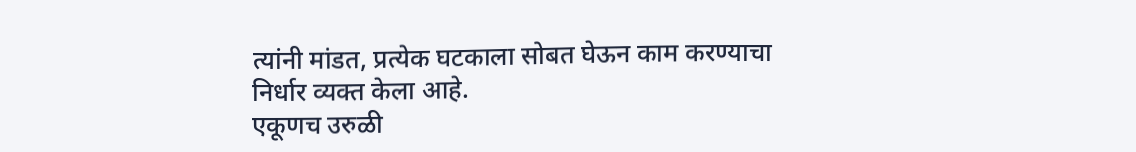त्यांनी मांडत, प्रत्येक घटकाला सोबत घेऊन काम करण्याचा निर्धार व्यक्त केला आहे.
एकूणच उरुळी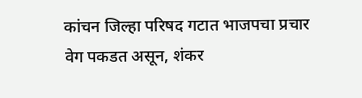कांचन जिल्हा परिषद गटात भाजपचा प्रचार वेग पकडत असून, शंकर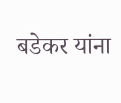बडेकर यांना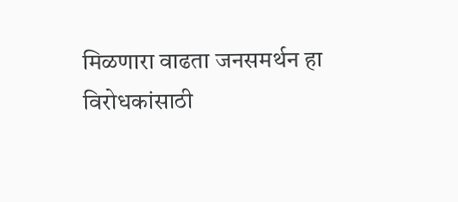मिळणारा वाढता जनसमर्थन हा विरोधकांसाठी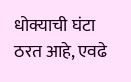धोक्याची घंटा ठरत आहे, एवढे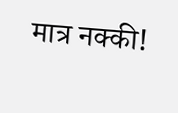मात्र नक्की!